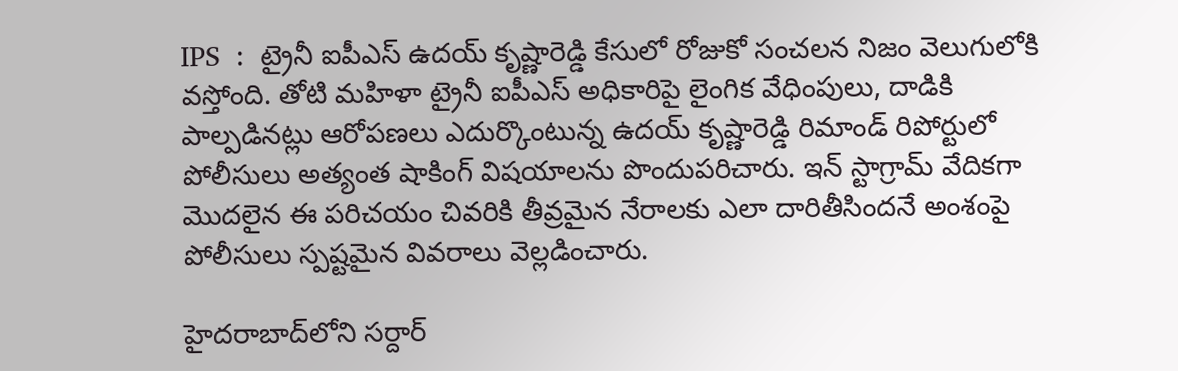IPS  :  ట్రైనీ ఐపీఎస్‌ ఉదయ్‌ కృష్ణారెడ్డి కేసులో రోజుకో సంచలన నిజం వెలుగులోకి వస్తోంది. తోటి మహిళా ట్రైనీ ఐపీఎస్‌ అధికారిపై లైంగిక వేధింపులు, దాడికి పాల్పడినట్లు ఆరోపణలు ఎదుర్కొంటున్న ఉదయ్‌ కృష్ణారెడ్డి రిమాండ్‌ రిపోర్టులో పోలీసులు అత్యంత షాకింగ్ విషయాలను పొందుపరిచారు. ఇన్ స్టాగ్రామ్ వేదికగా మొదలైన ఈ పరిచయం చివరికి తీవ్రమైన నేరాలకు ఎలా దారితీసిందనే అంశంపై పోలీసులు స్పష్టమైన వివరాలు వెల్లడించారు.

హైదరాబాద్‌లోని సర్దార్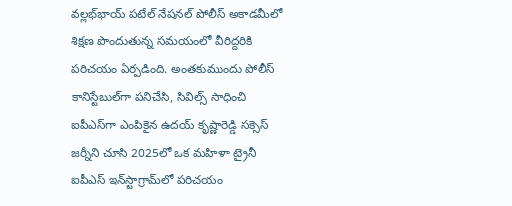వల్లభ్‌భాయ్ పటేల్ నేషనల్ పోలీస్ అకాడమీలో శిక్షణ పొందుతున్న సమయంలో వీరిద్దరికి పరిచయం ఏర్పడింది. అంతకుముందు పోలీస్ కానిస్టేబుల్‌గా పనిచేసి, సివిల్స్ సాధించి ఐపీఎస్‌గా ఎంపికైన ఉదయ్‌ కృష్ణారెడ్డి సక్సెస్ జర్నీని చూసి 2025లో ఒక మహిళా ట్రైనీ ఐపీఎస్ ఇన్‌స్టాగ్రామ్‌లో పరిచయం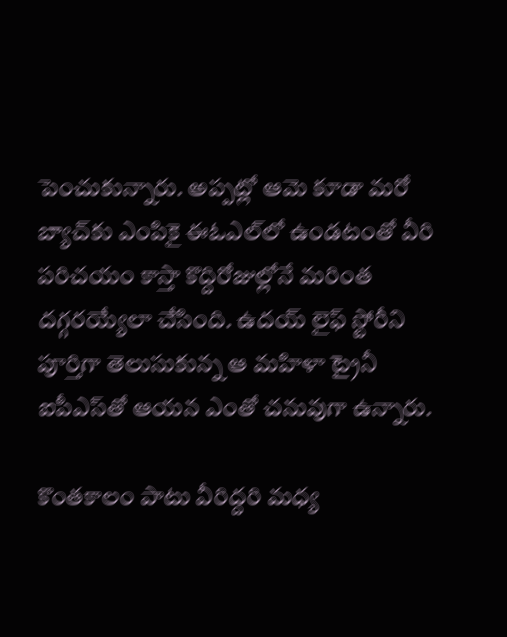పెంచుకున్నారు. అప్పట్లో ఆమె కూడా మరో బ్యాచ్‌కు ఎంపికై ఈఓఎల్‌లో ఉండటంతో వీరి పరిచయం కాస్తా కొద్దిరోజుల్లోనే మరింత దగ్గరయ్యేలా చేసింది. ఉదయ్ లైఫ్ స్టోరీని పూర్తిగా తెలుసుకున్న ఆ మహిళా ట్రైనీ ఐపీఎస్‌తో ఆయన ఎంతో చనువుగా ఉన్నారు.

కొంతకాలం పాటు వీరిద్దరి మధ్య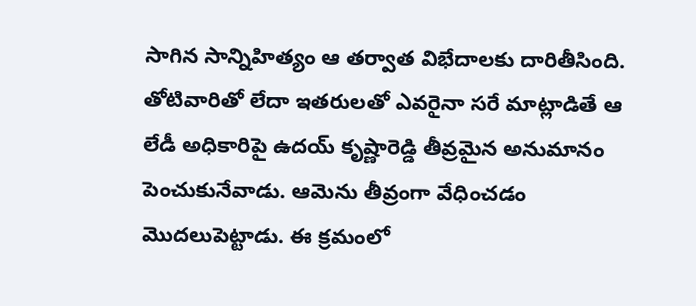సాగిన సాన్నిహిత్యం ఆ తర్వాత విభేదాలకు దారితీసింది. తోటివారితో లేదా ఇతరులతో ఎవరైనా సరే మాట్లాడితే ఆ లేడీ అధికారిపై ఉదయ్ కృష్ణారెడ్డి తీవ్రమైన అనుమానం పెంచుకునేవాడు. ఆమెను తీవ్రంగా వేధించడం మొదలుపెట్టాడు. ఈ క్రమంలో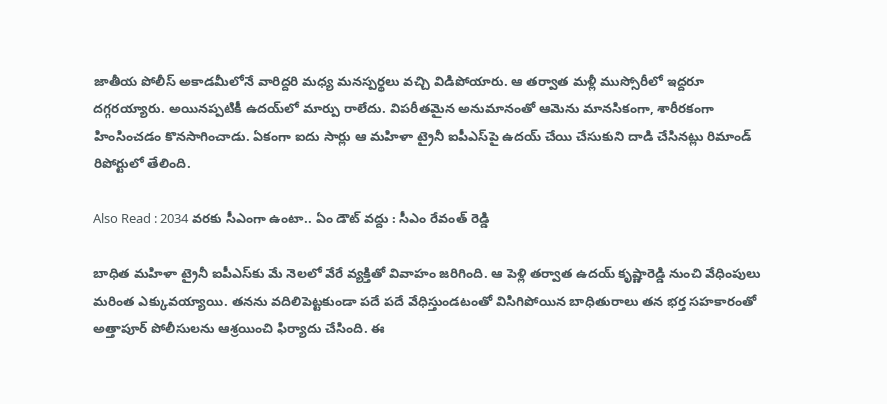జాతీయ పోలీస్ అకాడమీలోనే వారిద్దరి మధ్య మనస్పర్థలు వచ్చి విడిపోయారు. ఆ తర్వాత మళ్లీ ముస్సోరీలో ఇద్దరూ దగ్గరయ్యారు. అయినప్పటికీ ఉదయ్‌లో మార్పు రాలేదు. విపరీతమైన అనుమానంతో ఆమెను మానసికంగా, శారీరకంగా హింసించడం కొనసాగించాడు. ఏకంగా ఐదు సార్లు ఆ మహిళా ట్రైనీ ఐపీఎస్‌పై ఉదయ్ చేయి చేసుకుని దాడి చేసినట్లు రిమాండ్‌ రిపోర్టులో తేలింది.

Also Read : 2034 వరకు సీఎంగా ఉంటా.. ఏం డౌట్ వద్దు : సీఎం రేవంత్ రెడ్డి

బాధిత మహిళా ట్రైనీ ఐపీఎస్‌కు మే నెలలో వేరే వ్యక్తితో వివాహం జరిగింది. ఆ పెళ్లి తర్వాత ఉదయ్‌ కృష్ణారెడ్డి నుంచి వేధింపులు మరింత ఎక్కువయ్యాయి. తనను వదిలిపెట్టకుండా పదే పదే వేధిస్తుండటంతో విసిగిపోయిన బాధితురాలు తన భర్త సహకారంతో అత్తాపూర్ పోలీసులను ఆశ్రయించి ఫిర్యాదు చేసింది. ఈ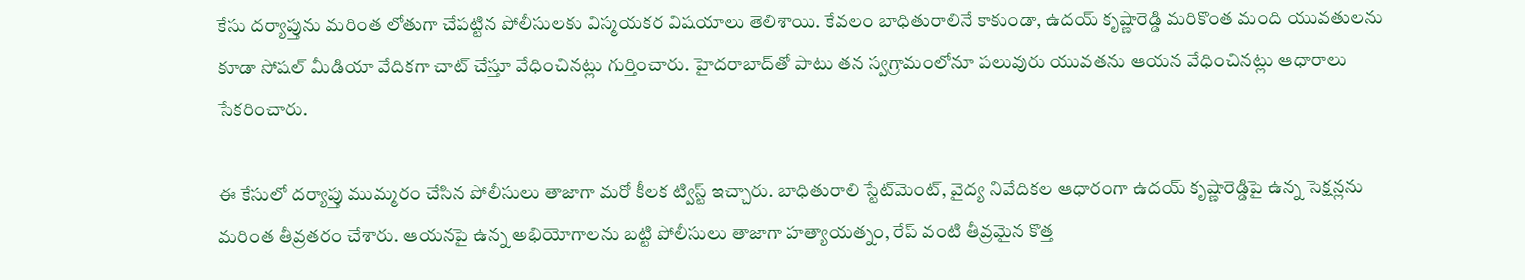కేసు దర్యాప్తును మరింత లోతుగా చేపట్టిన పోలీసులకు విస్మయకర విషయాలు తెలిశాయి. కేవలం బాధితురాలినే కాకుండా, ఉదయ్ కృష్ణారెడ్డి మరికొంత మంది యువతులను కూడా సోషల్ మీడియా వేదికగా చాట్ చేస్తూ వేధించినట్లు గుర్తించారు. హైదరాబాద్‌తో పాటు తన స్వగ్రామంలోనూ పలువురు యువతను ఆయన వేధించినట్లు ఆధారాలు సేకరించారు.

ఈ కేసులో దర్యాప్తు ముమ్మరం చేసిన పోలీసులు తాజాగా మరో కీలక ట్విస్ట్ ఇచ్చారు. బాధితురాలి స్టేట్‌మెంట్, వైద్య నివేదికల ఆధారంగా ఉదయ్‌ కృష్ణారెడ్డిపై ఉన్న సెక్షన్లను మరింత తీవ్రతరం చేశారు. ఆయనపై ఉన్న అభియోగాలను బట్టి పోలీసులు తాజాగా హత్యాయత్నం, రేప్‌ వంటి తీవ్రమైన కొత్త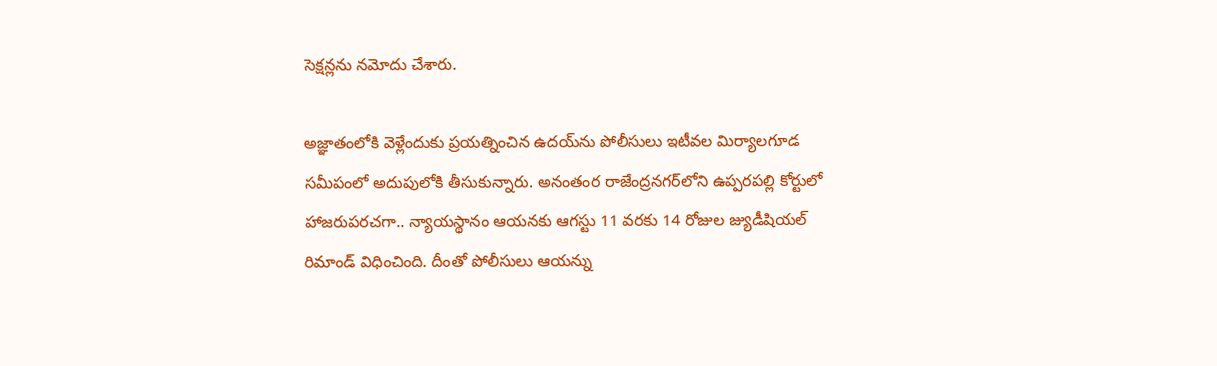సెక్షన్లను నమోదు చేశారు.

అజ్ఞాతంలోకి వెళ్లేందుకు ప్రయత్నించిన ఉదయ్‌ను పోలీసులు ఇటీవల మిర్యాలగూడ సమీపంలో అదుపులోకి తీసుకున్నారు. అనంతంర రాజేంద్రనగర్‌లోని ఉప్పరపల్లి కోర్టులో హాజరుపరచగా.. న్యాయస్థానం ఆయనకు ఆగస్టు 11 వరకు 14 రోజుల జ్యుడీషియల్ రిమాండ్ విధించింది. దీంతో పోలీసులు ఆయన్ను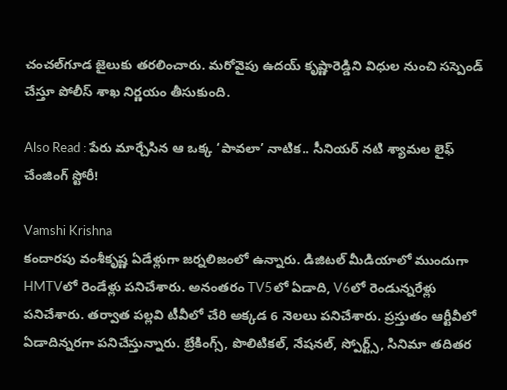చంచల్‌గూడ జైలుకు తరలించారు. మరోవైపు ఉదయ్‌ కృష్ణారెడ్డిని విధుల నుంచి సస్పెండ్ చేస్తూ పోలీస్ శాఖ నిర్ణయం తీసుకుంది.

Also Read : పేరు మార్చేసిన ఆ ఒక్క ‘పావలా’ నాటిక.. సీనియర్ నటి శ్యామల లైఫ్ చేంజింగ్ స్టోరీ!

Vamshi Krishna
కందారపు వంశీకృష్ణ ఏడేళ్లుగా జర్నలిజంలో ఉన్నారు. డిజిటల్ మీడియాలో ముందుగా HMTVలో రెండేళ్లు పనిచేశారు. అనంతరం TV5లో ఏడాది, V6లో రెండున్నరేళ్లు పనిచేశారు. తర్వాత పల్లవి టీవీలో చేరి అక్కడ 6 నెలలు పనిచేశారు. ప్రస్తుతం ఆర్టీవీలో ఏడాదిన్నరగా పనిచేస్తున్నారు. బ్రేకింగ్స్, పొలిటికల్, నేషనల్, స్పోర్ట్స్, సినిమా తదితర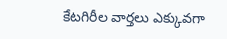కేటగిరీల వార్తలు ఎక్కువగా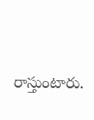రాస్తుంటారు.